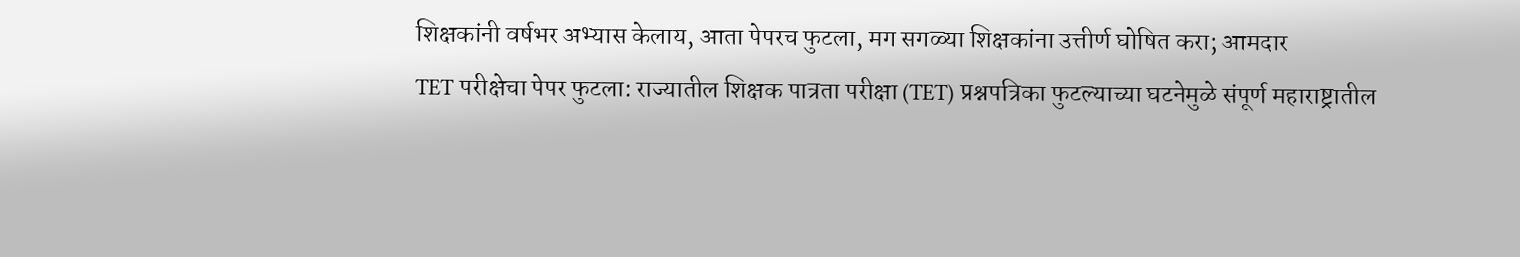शिक्षकांनी वर्षभर अभ्यास केलाय, आता पेपरच फुटला, मग सगळ्या शिक्षकांना उत्तीर्ण घोषित करा; आमदार
TET परीक्षेचा पेपर फुटला: राज्यातील शिक्षक पात्रता परीक्षा (TET) प्रश्नपत्रिका फुटल्याच्या घटनेमुळे संपूर्ण महाराष्ट्रातील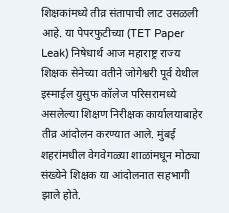शिक्षकांमध्ये तीव्र संतापाची लाट उसळली आहे. या पेपरफुटीच्या (TET Paper Leak) निषेधार्थ आज महाराष्ट्र राज्य शिक्षक सेनेच्या वतीने जोगेश्वरी पूर्व येथील इस्माईल युसुफ कॉलेज परिसरामध्ये असलेल्या शिक्षण निरीक्षक कार्यालयाबाहेर तीव्र आंदोलन करण्यात आले. मुंबई शहरांमधील वेगवेगळ्या शाळांमधून मोठ्या संख्येने शिक्षक या आंदोलनात सहभागी झाले होते.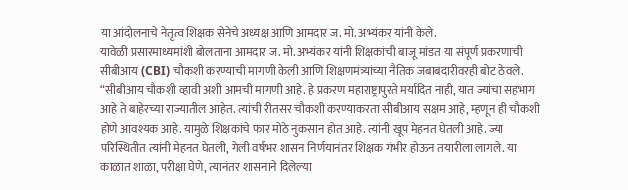या आंदोलनाचे नेतृत्व शिक्षक सेनेचे अध्यक्ष आणि आमदार ज. मो. अभ्यंकर यांनी केले.
यावेळी प्रसारमाध्यमांशी बोलताना आमदार ज. मो. अभ्यंकर यांनी शिक्षकांची बाजू मांडत या संपूर्ण प्रकरणाची सीबीआय (CBI) चौकशी करण्याची मागणी केली आणि शिक्षणमंत्र्यांच्या नैतिक जबाबदारीवरही बोट ठेवले. “सीबीआय चौकशी व्हावी अशी आमची मागणी आहे. हे प्रकरण महाराष्ट्रापुरते मर्यादित नाही, यात ज्यांचा सहभाग आहे ते बाहेरच्या राज्यातील आहेत. त्यांची रीतसर चौकशी करण्याकरता सीबीआय सक्षम आहे, म्हणून ही चौकशी होणे आवश्यक आहे. यामुळे शिक्षकांचे फार मोठे नुकसान होत आहे. त्यांनी खूप मेहनत घेतली आहे. ज्या परिस्थितीत त्यांनी मेहनत घेतली, गेली वर्षभर शासन निर्णयानंतर शिक्षक गंभीर होऊन तयारीला लागले. या काळात शाळा, परीक्षा घेणे, त्यानंतर शासनाने दिलेल्या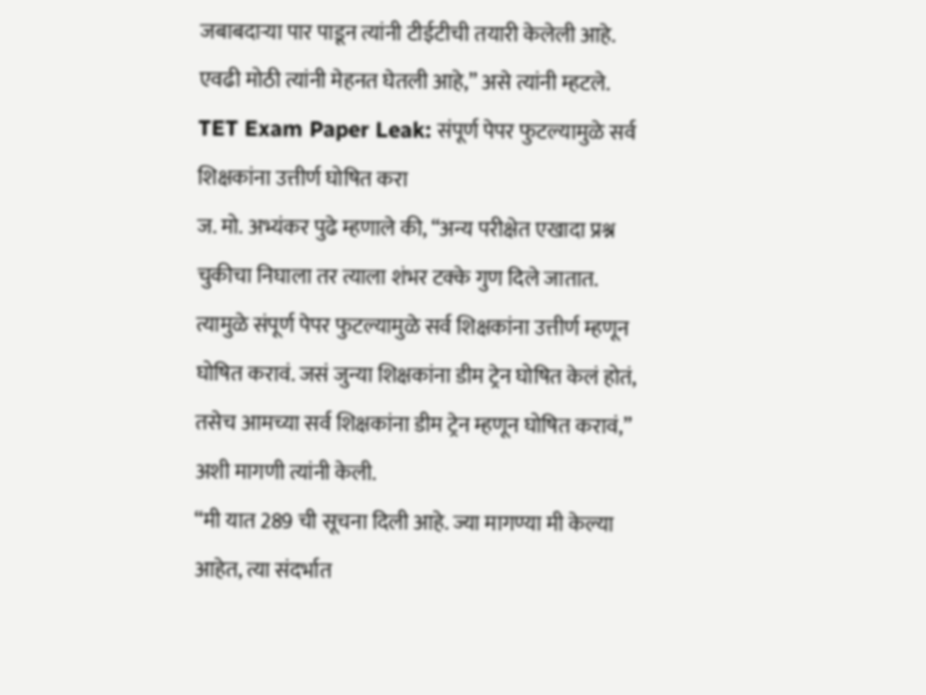जबाबदाऱ्या पार पाडून त्यांनी टीईटीची तयारी केलेली आहे. एवढी मोठी त्यांनी मेहनत घेतली आहे,” असे त्यांनी म्हटले.
TET Exam Paper Leak: संपूर्ण पेपर फुटल्यामुळे सर्व शिक्षकांना उत्तीर्ण घोषित करा
ज. मो. अभ्यंकर पुढे म्हणाले की, “अन्य परीक्षेत एखादा प्रश्न चुकीचा निघाला तर त्याला शंभर टक्के गुण दिले जातात. त्यामुळे संपूर्ण पेपर फुटल्यामुळे सर्व शिक्षकांना उत्तीर्ण म्हणून घोषित करावं. जसं जुन्या शिक्षकांना डीम ट्रेन घोषित केलं होतं, तसेच आमच्या सर्व शिक्षकांना डीम ट्रेन म्हणून घोषित करावं,” अशी मागणी त्यांनी केली.
“मी यात 289 ची सूचना दिली आहे. ज्या मागण्या मी केल्या आहेत, त्या संदर्भात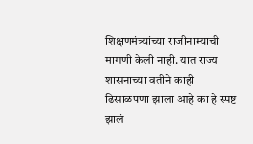शिक्षणमंत्र्यांच्या राजीनाम्याची मागणी केली नाही. यात राज्य शासनाच्या वतीने काही ढिसाळपणा झाला आहे का हे स्पष्ट झालं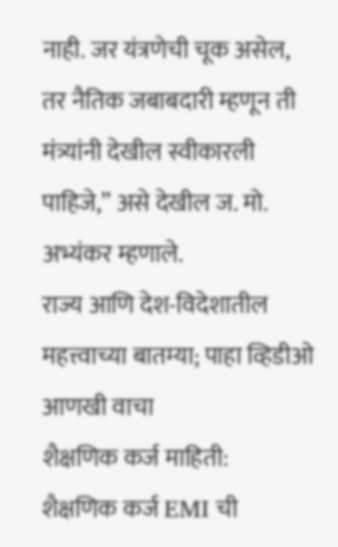नाही. जर यंत्रणेची चूक असेल, तर नैतिक जबाबदारी म्हणून ती मंत्र्यांनी देखील स्वीकारली पाहिजे,” असे देखील ज. मो. अभ्यंकर म्हणाले.
राज्य आणि देश-विदेशातील महत्त्वाच्या बातम्या; पाहा व्हिडीओ
आणखी वाचा
शैक्षणिक कर्ज माहिती:
शैक्षणिक कर्ज EMI ची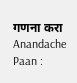गणना करा
Anandache Paan :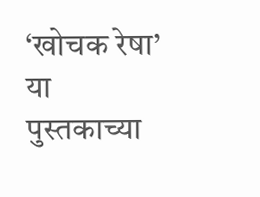‘खोचक रेषा’ या पुस्तकाच्या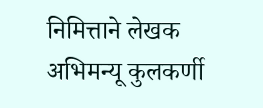निमित्ताने लेखक अभिमन्यू कुलकर्णी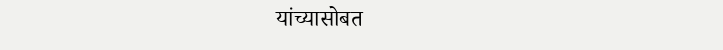यांच्यासोबत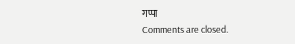गप्पा
Comments are closed.